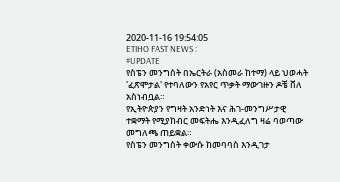2020-11-16 19:54:05
ETIHO FAST NEWS :
#UPDATE
የስፔን መንግስት በኤርትራ (አስመራ ከተማ) ላይ ህወሓት 'ፈጽሞታል' የተባለውን የአየር ጥቃት ማውገዙን ዶቼ ቨለ አስነብቧል።
የኢትዮጵያን የግዛት አንድነት እና ሕገ-መንግሥታዊ ተቋማት የሚያከብር መፍትሔ እንዲፈለግ ዛሬ ባወጣው መግለጫ ጠይቋል።
የስፔን መንግስት ቀውሱ ከመባባስ እንዲገታ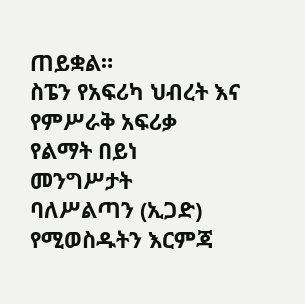ጠይቋል።
ስፔን የአፍሪካ ህብረት እና የምሥራቅ አፍሪቃ የልማት በይነ መንግሥታት ባለሥልጣን (ኢጋድ) የሚወስዱትን እርምጃ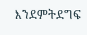እንደምትደግፍ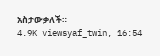አስታውቃለች።
4.9K viewsyaf_twin, 16:54